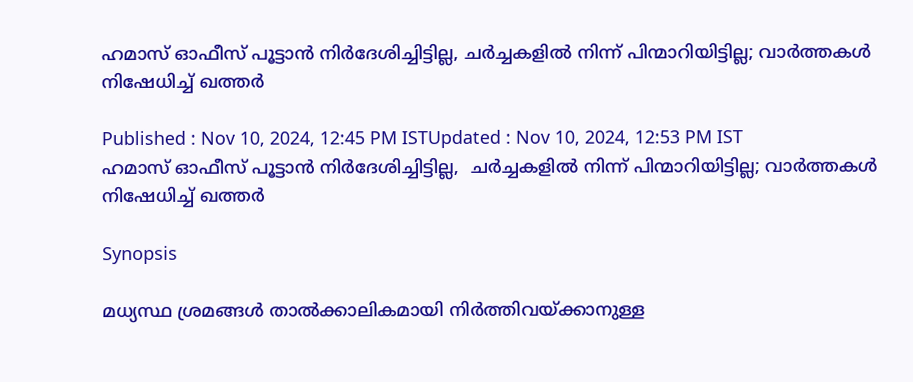ഹമാസ് ഓഫീസ് പൂട്ടാൻ നിർദേശിച്ചിട്ടില്ല, ചർച്ചകളിൽ നിന്ന് പിന്മാറിയിട്ടില്ല; വാർത്തകൾ നിഷേധിച്ച് ഖത്തർ

Published : Nov 10, 2024, 12:45 PM ISTUpdated : Nov 10, 2024, 12:53 PM IST
ഹമാസ് ഓഫീസ് പൂട്ടാൻ നിർദേശിച്ചിട്ടില്ല,  ചർച്ചകളിൽ നിന്ന് പിന്മാറിയിട്ടില്ല; വാർത്തകൾ നിഷേധിച്ച് ഖത്തർ

Synopsis

മധ്യസ്ഥ ശ്രമങ്ങൾ താൽക്കാലികമായി നിർത്തിവയ്ക്കാനുള്ള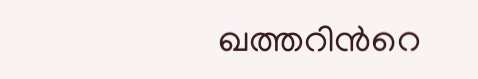ഖത്തറിന്‍റെ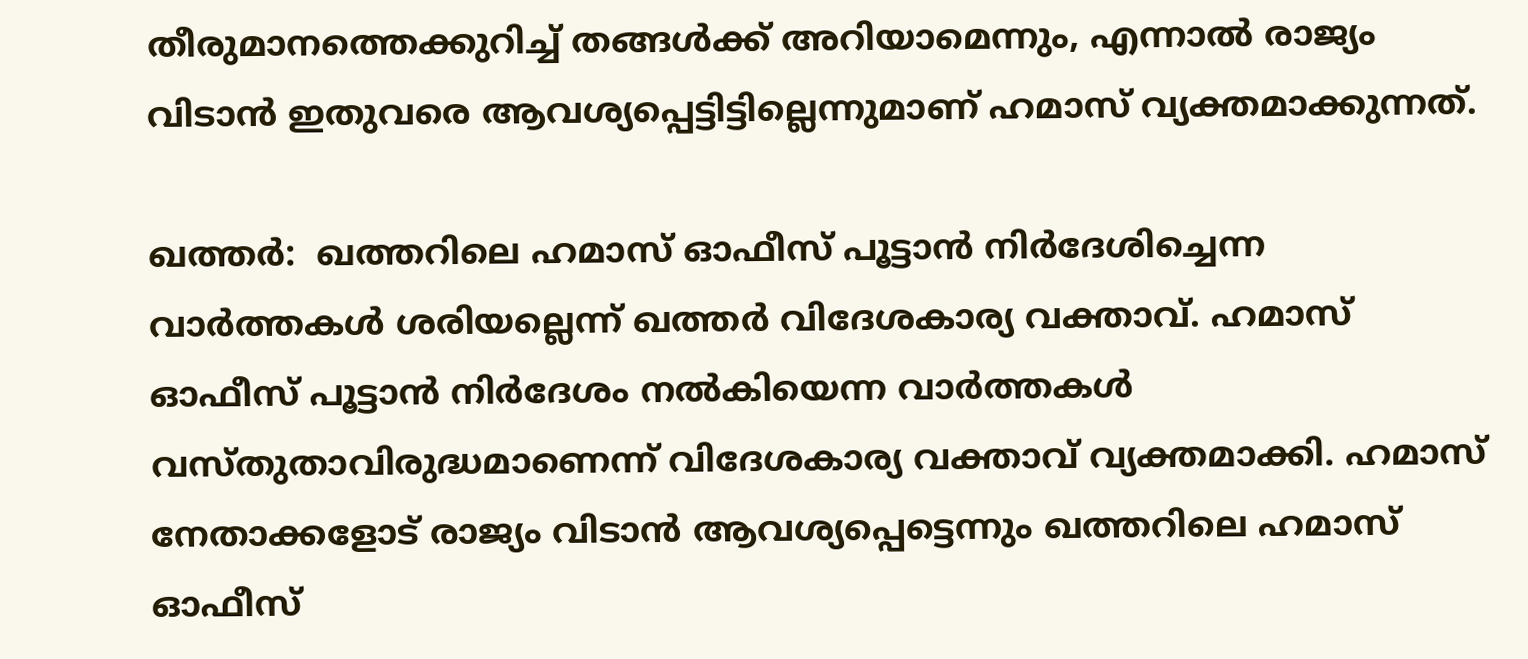തീരുമാനത്തെക്കുറിച്ച് തങ്ങൾക്ക് അറിയാമെന്നും, എന്നാൽ രാജ്യം വിടാൻ ഇതുവരെ ആവശ്യപ്പെട്ടിട്ടില്ലെന്നുമാണ് ഹമാസ് വ്യക്തമാക്കുന്നത്.

ഖത്തർ:  ഖത്തറിലെ ഹമാസ് ഓഫീസ് പൂട്ടാൻ നിർദേശിച്ചെന്ന വാർത്തകൾ ശരിയല്ലെന്ന് ഖത്തർ വിദേശകാര്യ വക്താവ്. ഹമാസ് ഓഫീസ് പൂട്ടാൻ നിർദേശം നൽകിയെന്ന വാർത്തകൾ വസ്തുതാവിരുദ്ധമാണെന്ന് വിദേശകാര്യ വക്താവ് വ്യക്തമാക്കി. ഹമാസ് നേതാക്കളോട് രാജ്യം വിടാൻ ആവശ്യപ്പെട്ടെന്നും ഖത്തറിലെ ഹമാസ് ഓഫീസ്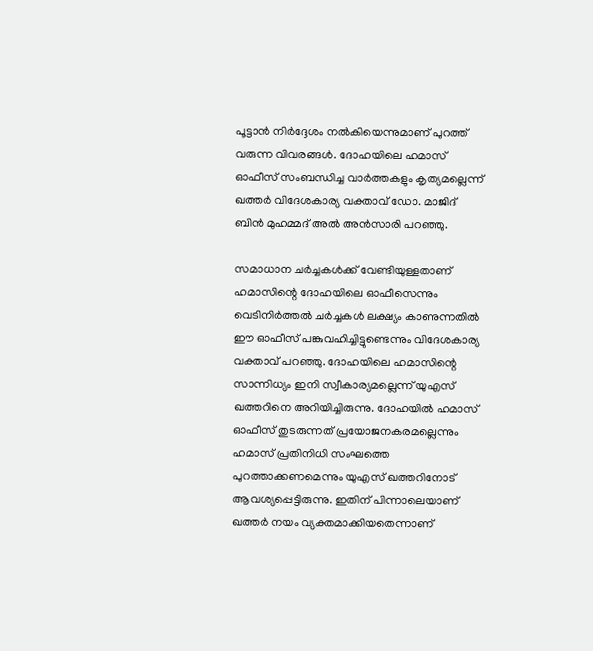പൂട്ടാൻ നിർദ്ദേശം നൽകിയെന്നുമാണ് പുറത്ത് വരുന്ന വിവരങ്ങൾ. ദോഹയിലെ ഹമാസ് ഓഫീസ് സംബന്ധിച്ച വാർത്തകളും കൃത്യമല്ലെന്ന് ഖത്തർ വിദേശകാര്യ വക്താവ് ഡോ. മാജിദ് ബിൻ മുഹമ്മദ് അൽ അൻസാരി പറഞ്ഞു.

സമാധാന ചർച്ചകൾക്ക് വേണ്ടിയുള്ളതാണ് ഹമാസിന്റെ ദോഹയിലെ ഓഫീസെന്നും വെടിനിർത്തൽ ചർച്ചകൾ ലക്ഷ്യം കാണുന്നതിൽ ഈ ഓഫീസ് പങ്കുവഹിച്ചിട്ടുണ്ടെന്നും വിദേശകാര്യ വക്താവ് പറഞ്ഞു. ദോഹയിലെ ഹമാസിന്റെ സാന്നിധ്യം ഇനി സ്വീകാര്യമല്ലെന്ന് യുഎസ് ഖത്തറിനെ അറിയിച്ചിരുന്നു. ദോഹയിൽ ഹമാസ് ഓഫീസ് തുടരുന്നത് പ്രയോജനകരമല്ലെന്നും ഹമാസ് പ്രതിനിധി സംഘത്തെ പുറത്താക്കണമെന്നും യുഎസ് ഖത്തറിനോട് ആവശ്യപ്പെട്ടിരുന്നു. ഇതിന് പിന്നാലെയാണ് ഖത്തർ നയം വ്യക്തമാക്കിയതെന്നാണ്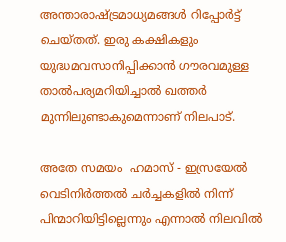അന്താരാഷ്ട്രമാധ്യമങ്ങൾ റിപ്പോർട്ട് ചെയ്തത്. ഇരു കക്ഷികളും  യുദ്ധമവസാനിപ്പിക്കാൻ ഗൗരവമുള്ള താൽപര്യമറിയിച്ചാൽ ഖത്തർ മുന്നിലുണ്ടാകുമെന്നാണ് നിലപാട്.

അതേ സമയം  ഹമാസ് - ഇസ്രയേൽ വെടിനിർത്തൽ ചർച്ചകളിൽ നിന്ന് പിന്മാറിയിട്ടില്ലെന്നും എന്നാൽ നിലവിൽ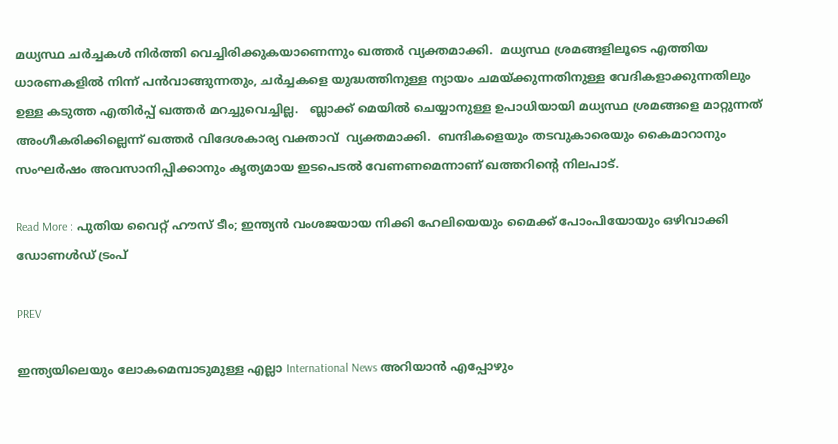മധ്യസ്ഥ ചർച്ചകൾ നിർത്തി വെച്ചിരിക്കുകയാണെന്നും ഖത്തർ വ്യക്തമാക്കി.  മധ്യസ്ഥ ശ്രമങ്ങളിലൂടെ എത്തിയ ധാരണകളിൽ നിന്ന് പൻവാങ്ങുന്നതും, ചർച്ചകളെ യുദ്ധത്തിനുള്ള ന്യായം ചമയ്ക്കുന്നതിനുള്ള വേദികളാക്കുന്നതിലും ഉള്ള കടുത്ത എതിർപ്പ് ഖത്തർ മറച്ചുവെച്ചില്ല.   ബ്ലാക്ക് മെയിൽ ചെയ്യാനുള്ള ഉപാധിയായി മധ്യസ്ഥ ശ്രമങ്ങളെ മാറ്റുന്നത് അംഗീകരിക്കില്ലെന്ന് ഖത്തർ വിദേശകാര്യ വക്താവ്  വ്യക്തമാക്കി.  ബന്ദികളെയും തടവുകാരെയും കൈമാറാനും സംഘർഷം അവസാനിപ്പിക്കാനും കൃത്യമായ ഇടപെടൽ വേണണമെന്നാണ് ഖത്തറിന്റെ നിലപാട്.

Read More : പുതിയ വൈറ്റ് ഹൗസ് ടീം; ഇന്ത്യൻ വംശജയായ നിക്കി ഹേലിയെയും മൈക്ക് പോംപിയോയും ഒഴിവാക്കി ഡോണൾഡ് ട്രംപ്

PREV

ഇന്ത്യയിലെയും ലോകമെമ്പാടുമുള്ള എല്ലാ International News അറിയാൻ എപ്പോഴും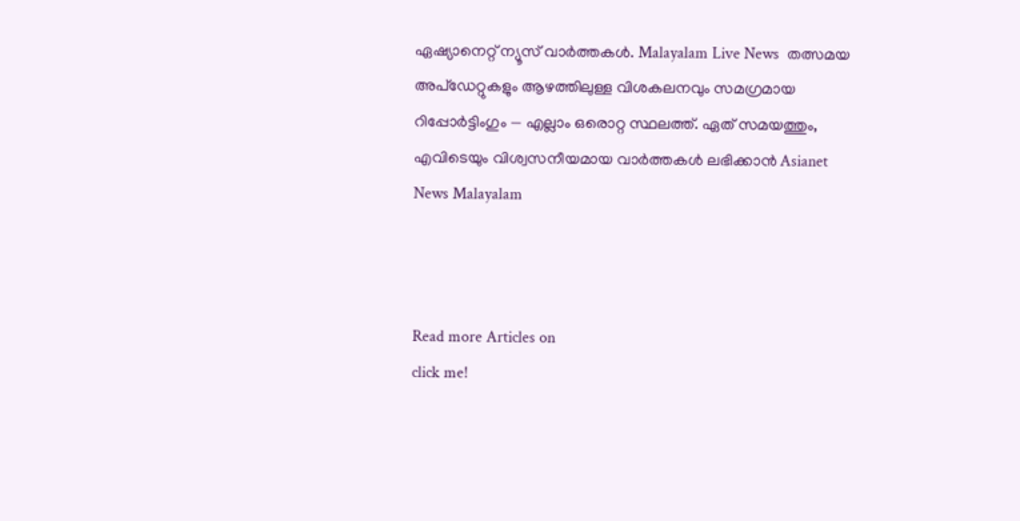ഏഷ്യാനെറ്റ് ന്യൂസ് വാർത്തകൾ. Malayalam Live News  തത്സമയ അപ്‌ഡേറ്റുകളും ആഴത്തിലുള്ള വിശകലനവും സമഗ്രമായ റിപ്പോർട്ടിംഗും — എല്ലാം ഒരൊറ്റ സ്ഥലത്ത്. ഏത് സമയത്തും, എവിടെയും വിശ്വസനീയമായ വാർത്തകൾ ലഭിക്കാൻ Asianet News Malayalam



Read more Articles on
click me!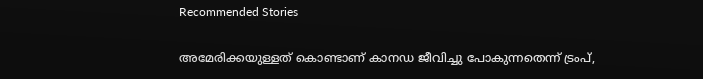Recommended Stories

അമേരിക്കയുള്ളത് കൊണ്ടാണ് കാനഡ ജീവിച്ചു പോകുന്നതെന്ന് ട്രംപ്,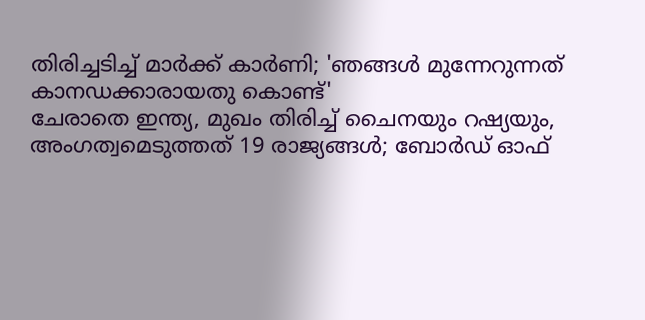തിരിച്ചടിച്ച് മാർക്ക് കാർണി; 'ഞങ്ങൾ മുന്നേറുന്നത് കാനഡക്കാരായതു കൊണ്ട്'
ചേരാതെ ഇന്ത്യ, മുഖം തിരിച്ച് ചൈനയും റഷ്യയും, അംഗത്വമെടുത്തത് 19 രാജ്യങ്ങൾ; ബോർഡ് ഓഫ്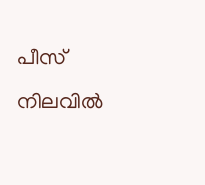പീസ് നിലവിൽ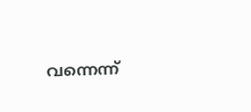വന്നെന്ന്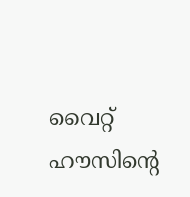വൈറ്റ് ഹൗസിന്റെ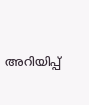അറിയിപ്പ്